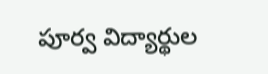పూర్వ విద్యార్థుల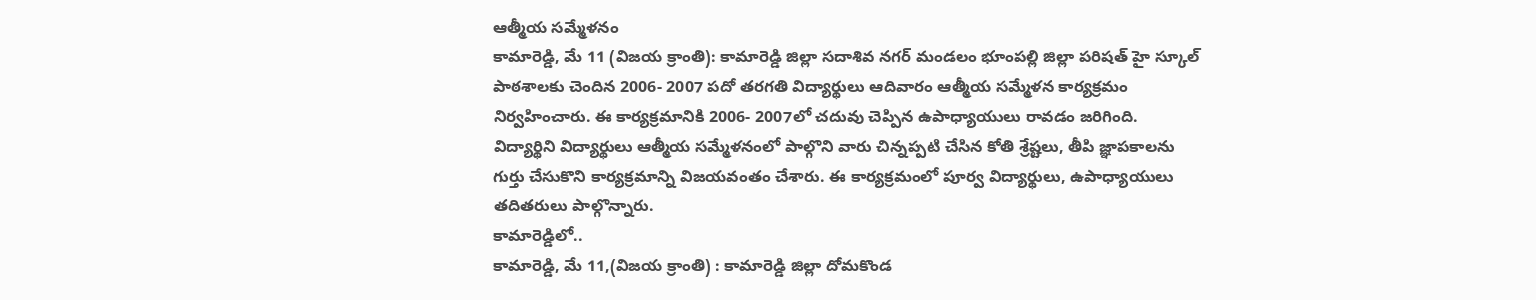ఆత్మీయ సమ్మేళనం
కామారెడ్డి, మే 11 (విజయ క్రాంతి): కామారెడ్డి జిల్లా సదాశివ నగర్ మండలం భూంపల్లి జిల్లా పరిషత్ హై స్కూల్ పాఠశాలకు చెందిన 2006- 2007 పదో తరగతి విద్యార్థులు ఆదివారం ఆత్మీయ సమ్మేళన కార్యక్రమం నిర్వహించారు. ఈ కార్యక్రమానికి 2006- 2007లో చదువు చెప్పిన ఉపాధ్యాయులు రావడం జరిగింది.
విద్యార్థిని విద్యార్థులు ఆత్మీయ సమ్మేళనంలో పాల్గొని వారు చిన్నప్పటి చేసిన కోతి శ్రేష్టలు, తీపి జ్ఞాపకాలను గుర్తు చేసుకొని కార్యక్రమాన్ని విజయవంతం చేశారు. ఈ కార్యక్రమంలో పూర్వ విద్యార్థులు, ఉపాధ్యాయులు తదితరులు పాల్గొన్నారు.
కామారెడ్డిలో..
కామారెడ్డి, మే 11,(విజయ క్రాంతి) : కామారెడ్డి జిల్లా దోమకొండ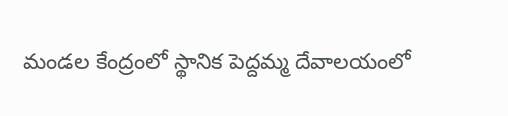మండల కేంద్రంలో స్థానిక పెద్దమ్మ దేవాలయంలో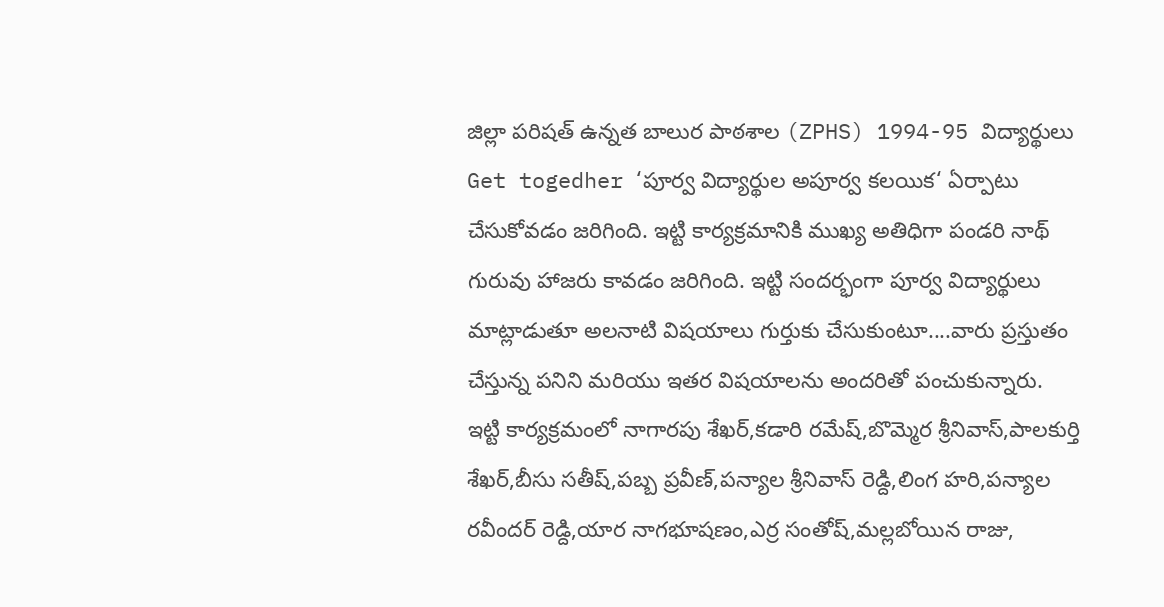జిల్లా పరిషత్ ఉన్నత బాలుర పాఠశాల (ZPHS) 1994-95 విద్యార్థులు Get togedher ‘పూర్వ విద్యార్థుల అపూర్వ కలయిక‘ ఏర్పాటు చేసుకోవడం జరిగింది. ఇట్టి కార్యక్రమానికి ముఖ్య అతిధిగా పండరి నాథ్ గురువు హాజరు కావడం జరిగింది. ఇట్టి సందర్భంగా పూర్వ విద్యార్థులు మాట్లాడుతూ అలనాటి విషయాలు గుర్తుకు చేసుకుంటూ....వారు ప్రస్తుతం చేస్తున్న పనిని మరియు ఇతర విషయాలను అందరితో పంచుకున్నారు.
ఇట్టి కార్యక్రమంలో నాగారపు శేఖర్,కడారి రమేష్,బొమ్మెర శ్రీనివాస్,పాలకుర్తి శేఖర్,బీసు సతీష్,పబ్బ ప్రవీణ్,పన్యాల శ్రీనివాస్ రెడ్ది,లింగ హరి,పన్యాల రవీందర్ రెడ్ది,యార నాగభూషణం,ఎర్ర సంతోష్,మల్లబోయిన రాజు,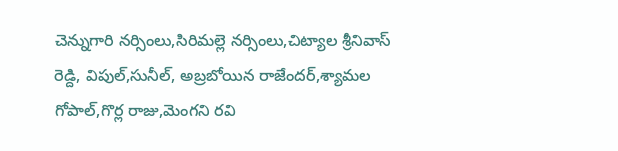చెన్నుగారి నర్సింలు,సిరిమల్లె నర్సింలు,చిట్యాల శ్రీనివాస్ రెడ్ది, విపుల్,సునీల్, అబ్రబోయిన రాజేందర్,శ్యామల గోపాల్,గొర్ల రాజు,మెంగని రవి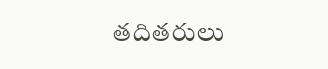తదితరులు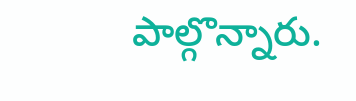పాల్గొన్నారు.